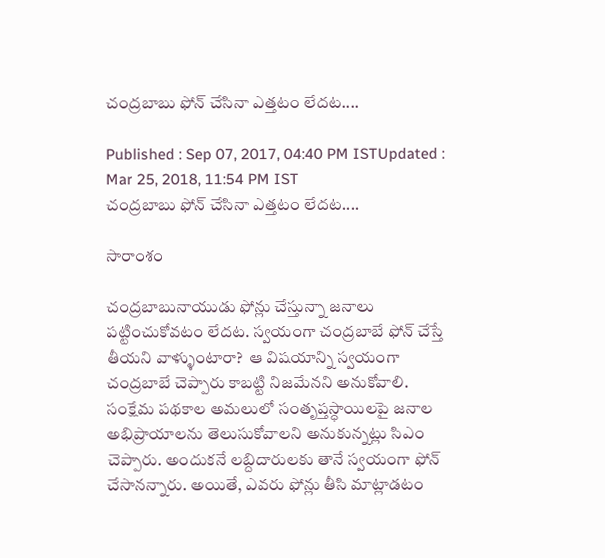చంద్రబాబు ఫోన్ చేసినా ఎత్తటం లేదట....

Published : Sep 07, 2017, 04:40 PM ISTUpdated : Mar 25, 2018, 11:54 PM IST
చంద్రబాబు ఫోన్ చేసినా ఎత్తటం లేదట....

సారాంశం

చంద్రబాబునాయుడు ఫోన్లు చేస్తున్నా జనాలు పట్టించుకోవటం లేదట. స్వయంగా చంద్రబాబే ఫోన్ చేస్తే తీయని వాళ్ళుంటారా?  ఆ విషయాన్ని స్వయంగా చంద్రబాబే చెప్పారు కాబట్టి నిజమేనని అనుకోవాలి. సంక్షేమ పథకాల అమలులో సంతృప్తస్ధాయిలపై జనాల అభిప్రాయాలను తెలుసుకోవాలని అనుకున్నట్లు సిఎం చెప్పారు. అందుకనే లబ్దిదారులకు తానే స్వయంగా ఫోన్ చేసానన్నారు. అయితే, ఎవరు ఫోన్లు తీసి మాట్లాడటం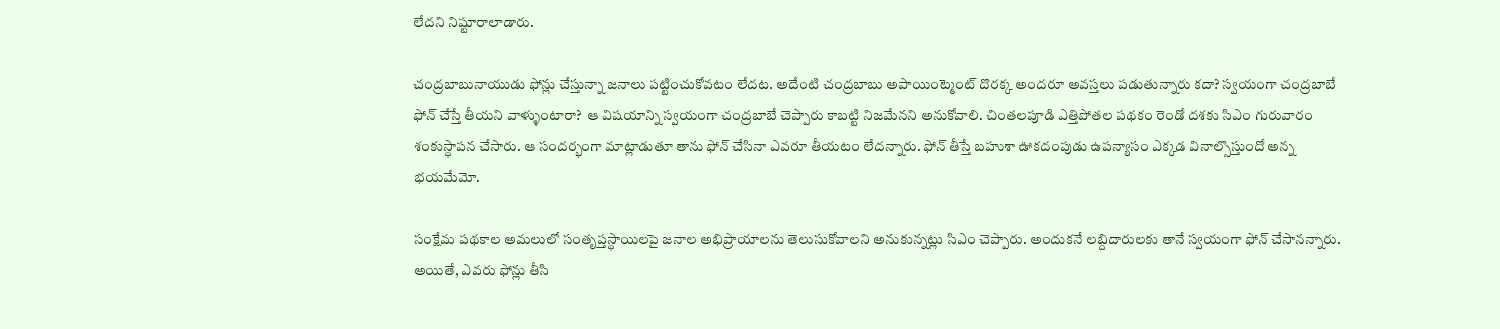లేదని నిష్టూరాలాడారు.

చంద్రబాబునాయుడు ఫోన్లు చేస్తున్నా జనాలు పట్టించుకోవటం లేదట. అదేంటి చంద్రబాబు అపాయింట్మెంట్ దొరక్క అందరూ అవస్తలు పడుతున్నారు కదా? స్వయంగా చంద్రబాబే ఫోన్ చేస్తే తీయని వాళ్ళుంటారా?  ఆ విషయాన్ని స్వయంగా చంద్రబాబే చెప్పారు కాబట్టి నిజమేనని అనుకోవాలి. చింతలపూడి ఎత్తిపోతల పథకం రెండో దశకు సిఎం గురువారం శంకుస్ధాపన చేసారు. ఆ సందర్భంగా మాట్లాడుతూ తాను ఫోన్ చేసినా ఎవరూ తీయటం లేదన్నారు. ఫోన్ తీస్తే బహుశా ఊకదంపుడు ఉపన్యాసం ఎక్కడ వినాల్సొస్తుందో అన్న భయమేమో.

సంక్షేమ పథకాల అమలులో సంతృప్తస్ధాయిలపై జనాల అభిప్రాయాలను తెలుసుకోవాలని అనుకున్నట్లు సిఎం చెప్పారు. అందుకనే లబ్దిదారులకు తానే స్వయంగా ఫోన్ చేసానన్నారు. అయితే, ఎవరు ఫోన్లు తీసి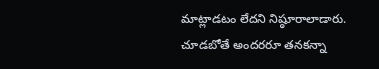మాట్లాడటం లేదని నిష్ఠూరాలాడారు. చూడబోతే అందరరూ తనకన్నా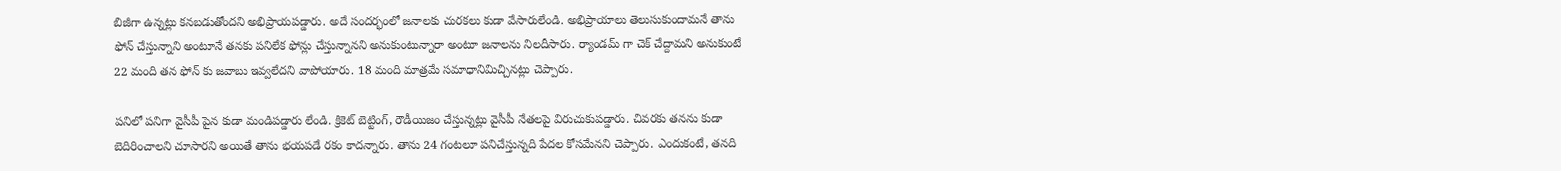బిజీగా ఉన్నట్లు కనబడుతోందని అభిప్రాయపడ్డారు. అదే సందర్భంలో జనాలకు చురకలు కుడా వేసారులేండి. అభిప్రాయాలు తెలుసుకుందామనే తాను ఫోన్ చేస్తున్నాని అంటూనే తనకు పనిలేక ఫోన్లు చేస్తున్నానని అనుకుంటున్నారా అంటూ జనాలను నిలదీసారు. ర్యాండమ్ గా చెక్ చేద్దామని అనుకుంటే 22 మంది తన ఫోన్ కు జవాబు ఇవ్వలేదని వాపోయారు. 18 మంది మాత్రమే సమాధానిమిచ్చినట్లు చెప్పారు.

పనిలో పనిగా వైసీపీ పైన కుడా మండిపడ్డారు లేండి. క్రికెట్ బెట్టింగ్, రౌడీయిజం చేస్తున్నట్లు వైసీపీ నేతలపై విరుచుకుపడ్డారు. చివరకు తనను కుడా బెదిరించాలని చూసారని అయితే తాను భయపడే రకం కాదన్నారు. తాను 24 గంటలూ పనిచేస్తున్నది పేదల కోసమేనని చెప్పారు. ఎందుకంటే, తనది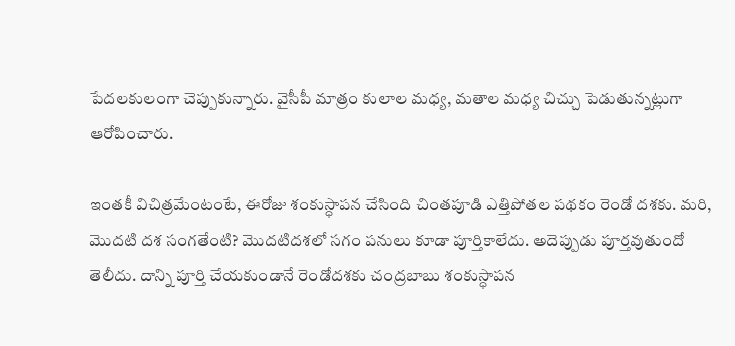పేదలకులంగా చెప్పుకున్నారు. వైసీపీ మాత్రం కులాల మధ్య, మతాల మధ్య చిచ్చు పెడుతున్నట్లుగా ఆరోపించారు.

ఇంతకీ విచిత్రమేంటంటే, ఈరోజు శంకుస్ధాపన చేసింది చింతపూడి ఎత్తిపోతల పథకం రెండో దశకు. మరి, మొదటి దశ సంగతేంటి? మొదటిదశలో సగం పనులు కూడా పూర్తికాలేదు. అదెప్పుడు పూర్తవుతుందో తెలీదు. దాన్ని పూర్తి చేయకుండానే రెండోదశకు చంద్రబాబు శంకుస్ధాపన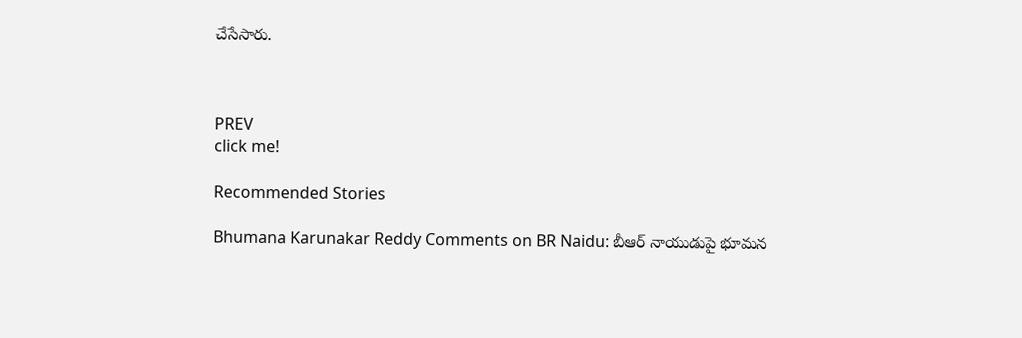చేసేసారు.



PREV
click me!

Recommended Stories

Bhumana Karunakar Reddy Comments on BR Naidu: బీఆర్ నాయుడుపై భూమన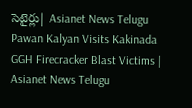సెటైర్లు| Asianet News Telugu
Pawan Kalyan Visits Kakinada GGH Firecracker Blast Victims | Asianet News Telugu